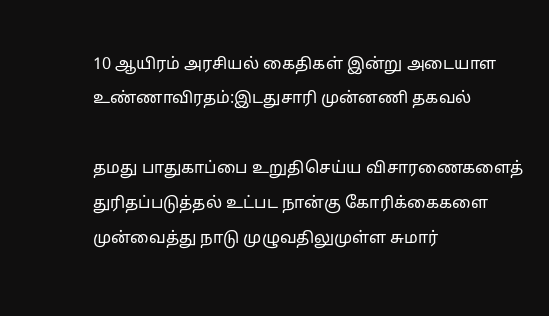10 ஆயிரம் அரசியல் கைதிகள் இன்று அடையாள உண்ணாவிரதம்:இடதுசாரி முன்னணி தகவல்

தமது பாதுகாப்பை உறுதிசெய்ய விசாரணைகளைத் துரிதப்படுத்தல் உட்பட நான்கு கோரிக்கைகளை முன்வைத்து நாடு முழுவதிலுமுள்ள சுமார்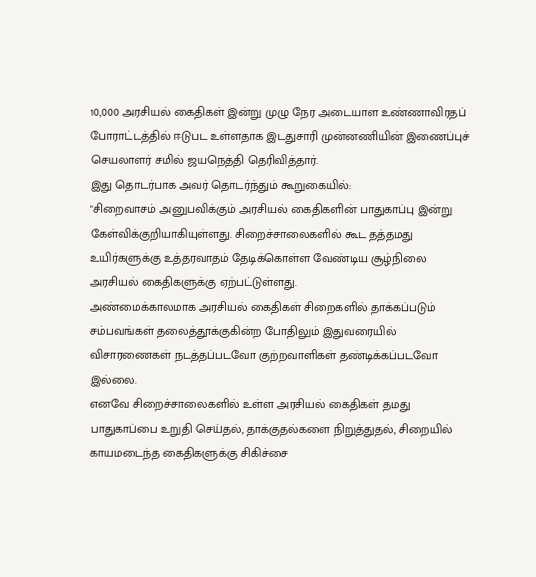10,000 அரசியல் கைதிகள் இன்று முழு நேர அடையாள உண்ணாவிரதப் போராட்டத்தில் ஈடுபட உள்ளதாக இடதுசாரி முன்னணியின் இணைப்புச் செயலாளர் சமில் ஜயநெத்தி தெரிவித்தார்.
இது தொடர்பாக அவர் தொடர்ந்தும் கூறுகையில்:
"சிறைவாசம் அனுபவிக்கும் அரசியல் கைதிகளின் பாதுகாப்பு இன்று கேள்விக்குறியாகியுள்ளது. சிறைச்சாலைகளில் கூட தத்தமது உயிர்களுக்கு உத்தரவாதம் தேடிக்கொள்ள வேண்டிய சூழ்நிலை அரசியல் கைதிகளுக்கு ஏற்பட்டுள்ளது.
அண்மைக்காலமாக அரசியல் கைதிகள் சிறைகளில் தாக்கப்படும் சம்பவங்கள் தலைத்தூக்குகின்ற போதிலும் இதுவரையில் விசாரணைகள் நடத்தப்படவோ குற்றவாளிகள் தண்டிக்கப்படவோ இல்லை.
எனவே சிறைச்சாலைகளில் உள்ள அரசியல் கைதிகள் தமது பாதுகாப்பை உறுதி செய்தல், தாக்குதல்களை நிறுத்துதல், சிறையில் காயமடைந்த கைதிகளுக்கு சிகிச்சை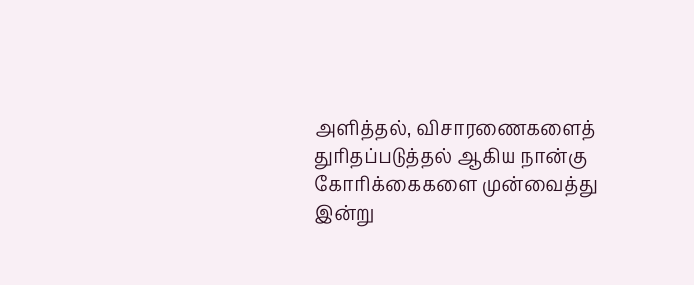அளித்தல், விசாரணைகளைத் துரிதப்படுத்தல் ஆகிய நான்கு கோரிக்கைகளை முன்வைத்து இன்று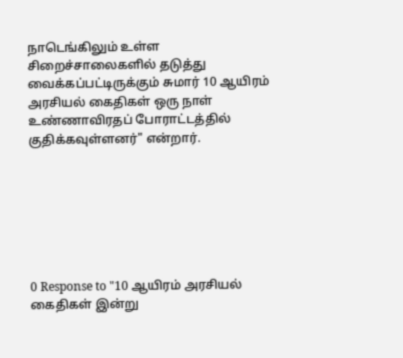நாடெங்கிலும் உள்ள சிறைச்சாலைகளில் தடுத்து வைக்கப்பட்டிருக்கும் சுமார் 10 ஆயிரம் அரசியல் கைதிகள் ஒரு நாள் உண்ணாவிரதப் போராட்டத்தில் குதிக்கவுள்ளனர்" என்றார்.







0 Response to "10 ஆயிரம் அரசியல் கைதிகள் இன்று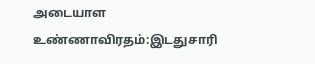அடையாள உண்ணாவிரதம்:இடதுசாரி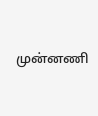முன்னணி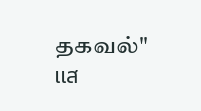தகவல்"
แส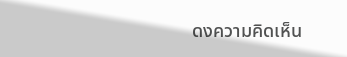ดงความคิดเห็น